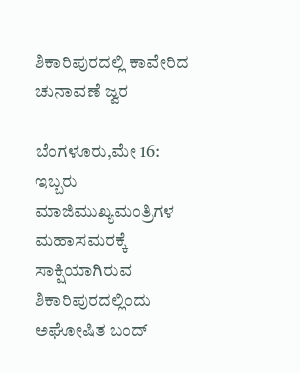ಶಿಕಾರಿಪುರದಲ್ಲಿ ಕಾವೇರಿದ ಚುನಾವಣೆ ಜ್ವರ

ಬೆಂಗಳೂರು,ಮೇ 16: ಇಬ್ಬರು ಮಾಜಿಮುಖ್ಯಮಂತ್ರಿಗಳ ಮಹಾಸಮರಕ್ಕೆ ಸಾಕ್ಷಿಯಾಗಿರುವ ಶಿಕಾರಿಪುರದಲ್ಲಿಂದು ಅಘೋಷಿತ ಬಂದ್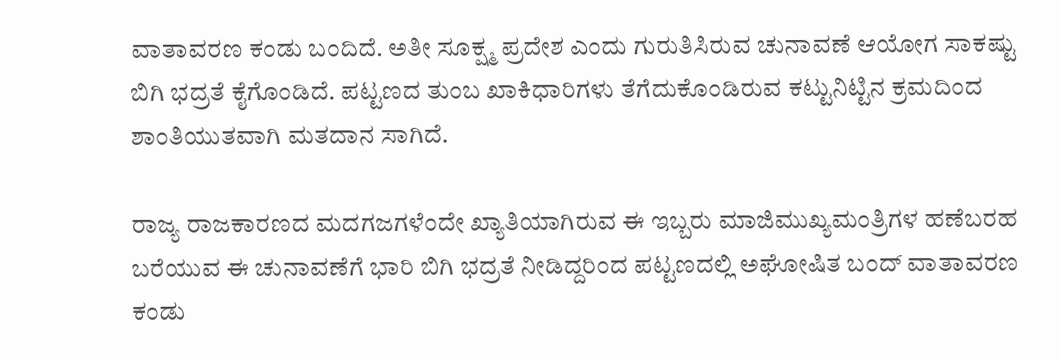ವಾತಾವರಣ ಕಂಡು ಬಂದಿದೆ. ಅತೀ ಸೂಕ್ಷ್ಮ ಪ್ರದೇಶ ಎಂದು ಗುರುತಿಸಿರುವ ಚುನಾವಣೆ ಆಯೋಗ ಸಾಕಷ್ಟು ಬಿಗಿ ಭದ್ರತೆ ಕೈಗೊಂಡಿದೆ. ಪಟ್ಟಣದ ತುಂಬ ಖಾಕಿಧಾರಿಗಳು ತೆಗೆದುಕೊಂಡಿರುವ ಕಟ್ಟುನಿಟ್ಟಿನ ಕ್ರಮದಿಂದ ಶಾಂತಿಯುತವಾಗಿ ಮತದಾನ ಸಾಗಿದೆ.

ರಾಜ್ಯ ರಾಜಕಾರಣದ ಮದಗಜಗಳೆಂದೇ ಖ್ಯಾತಿಯಾಗಿರುವ ಈ ಇಬ್ಬರು ಮಾಜಿಮುಖ್ಯಮಂತ್ರಿಗಳ ಹಣೆಬರಹ ಬರೆಯುವ ಈ ಚುನಾವಣೆಗೆ ಭಾರಿ ಬಿಗಿ ಭದ್ರತೆ ನೀಡಿದ್ದರಿಂದ ಪಟ್ಟಣದಲ್ಲಿ ಅಘೋಷಿತ ಬಂದ್ ವಾತಾವರಣ ಕಂಡು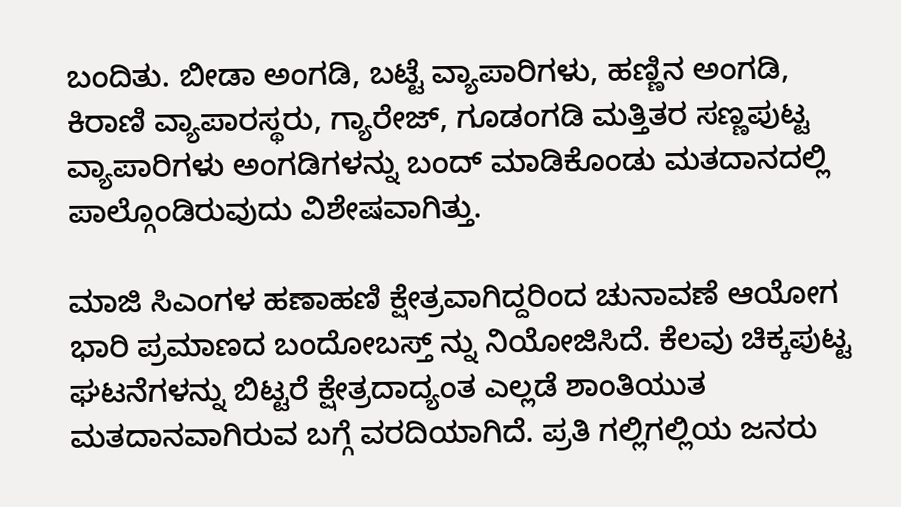ಬಂದಿತು. ಬೀಡಾ ಅಂಗಡಿ, ಬಟ್ಟೆ ವ್ಯಾಪಾರಿಗಳು, ಹಣ್ಣಿನ ಅಂಗಡಿ, ಕಿರಾಣಿ ವ್ಯಾಪಾರಸ್ಥರು, ಗ್ಯಾರೇಜ್, ಗೂಡಂಗಡಿ ಮತ್ತಿತರ ಸಣ್ಣಪುಟ್ಟ ವ್ಯಾಪಾರಿಗಳು ಅಂಗಡಿಗಳನ್ನು ಬಂದ್ ಮಾಡಿಕೊಂಡು ಮತದಾನದಲ್ಲಿ ಪಾಲ್ಗೊಂಡಿರುವುದು ವಿಶೇಷವಾಗಿತ್ತು.

ಮಾಜಿ ಸಿಎಂಗಳ ಹಣಾಹಣಿ ಕ್ಷೇತ್ರವಾಗಿದ್ದರಿಂದ ಚುನಾವಣೆ ಆಯೋಗ ಭಾರಿ ಪ್ರಮಾಣದ ಬಂದೋಬಸ್ತ್ ನ್ನು ನಿಯೋಜಿಸಿದೆ. ಕೆಲವು ಚಿಕ್ಕಪುಟ್ಟ ಘಟನೆಗಳನ್ನು ಬಿಟ್ಟರೆ ಕ್ಷೇತ್ರದಾದ್ಯಂತ ಎಲ್ಲಡೆ ಶಾಂತಿಯುತ ಮತದಾನವಾಗಿರುವ ಬಗ್ಗೆ ವರದಿಯಾಗಿದೆ. ಪ್ರತಿ ಗಲ್ಲಿಗಲ್ಲಿಯ ಜನರು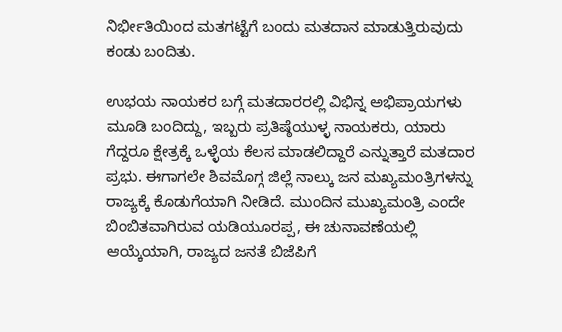ನಿರ್ಭೀತಿಯಿಂದ ಮತಗಟ್ಟೆಗೆ ಬಂದು ಮತದಾನ ಮಾಡುತ್ತಿರುವುದು ಕಂಡು ಬಂದಿತು.

ಉಭಯ ನಾಯಕರ ಬಗ್ಗೆ ಮತದಾರರಲ್ಲಿ ವಿಭಿನ್ನ ಅಭಿಪ್ರಾಯಗಳು ಮೂಡಿ ಬಂದಿದ್ದು, ಇಬ್ಬರು ಪ್ರತಿಷ್ಠೆಯುಳ್ಳ ನಾಯಕರು, ಯಾರು ಗೆದ್ದರೂ ಕ್ಷೇತ್ರಕ್ಕೆ ಒಳ್ಳೆಯ ಕೆಲಸ ಮಾಡಲಿದ್ದಾರೆ ಎನ್ನುತ್ತಾರೆ ಮತದಾರ ಪ್ರಭು. ಈಗಾಗಲೇ ಶಿವಮೊಗ್ಗ ಜಿಲ್ಲೆ ನಾಲ್ಕು ಜನ ಮಖ್ಯಮಂತ್ರಿಗಳನ್ನು ರಾಜ್ಯಕ್ಕೆ ಕೊಡುಗೆಯಾಗಿ ನೀಡಿದೆ. ಮುಂದಿನ ಮುಖ್ಯಮಂತ್ರಿ ಎಂದೇ ಬಿಂಬಿತವಾಗಿರುವ ಯಡಿಯೂರಪ್ಪ, ಈ ಚುನಾವಣೆಯಲ್ಲಿ ಆಯ್ಕೆಯಾಗಿ, ರಾಜ್ಯದ ಜನತೆ ಬಿಜೆಪಿಗೆ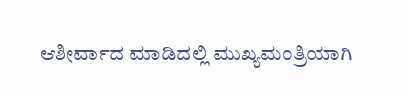ಆಶೀರ್ವಾದ ಮಾಡಿದಲ್ಲಿ ಮುಖ್ಯಮಂತ್ರಿಯಾಗಿ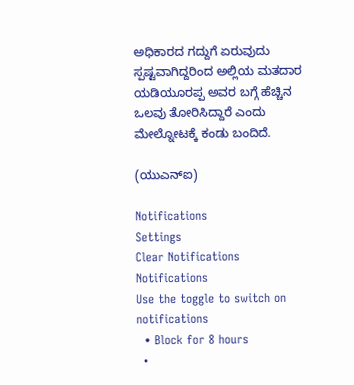ಅಧಿಕಾರದ ಗದ್ದುಗೆ ಏರುವುದು ಸ್ಪಷ್ಟವಾಗಿದ್ದರಿಂದ ಅಲ್ಲಿಯ ಮತದಾರ ಯಡಿಯೂರಪ್ಪ ಅವರ ಬಗ್ಗೆ ಹೆಚ್ಚಿನ ಒಲವು ತೋರಿಸಿದ್ದಾರೆ ಎಂದು ಮೇಲ್ನೋಟಕ್ಕೆ ಕಂಡು ಬಂದಿದೆ.

(ಯುಎನ್ಐ)

Notifications
Settings
Clear Notifications
Notifications
Use the toggle to switch on notifications
  • Block for 8 hours
  •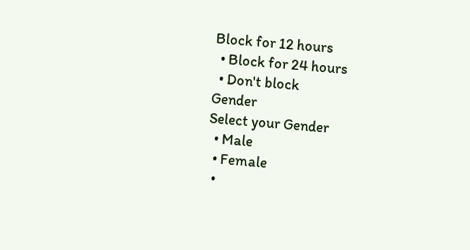Block for 12 hours
  • Block for 24 hours
  • Don't block
Gender
Select your Gender
  • Male
  • Female
  •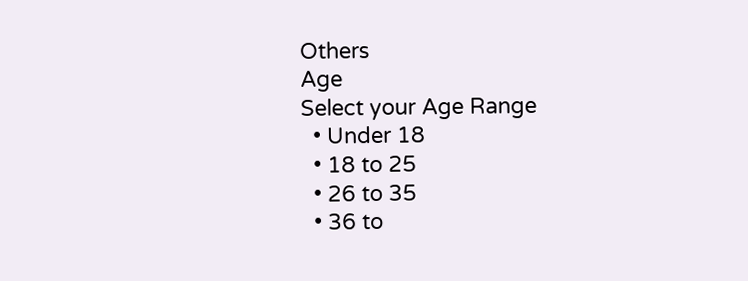Others
Age
Select your Age Range
  • Under 18
  • 18 to 25
  • 26 to 35
  • 36 to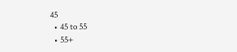45
  • 45 to 55
  • 55+